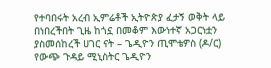የተባበሩት አረብ ኢምሬቶች ኢትዮጵያ ፈታኝ ወቅት ላይ በነበረችበት ጊዜ ከጎኗ በመቆም እውነተኛ አጋርነቷን ያስመሰከረች ሀገር ናት – ጌዲዮን ጢሞቴዎስ (ዶ/ር)
የውጭ ጉዳይ ሚኒስትር ጌዲዮን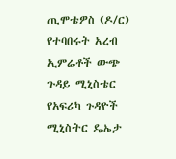ጢሞቴዎስ (ዶ/ር) የተባበሩት አረብ ኢምሬቶች ውጭ ጉዳይ ሚኒስቴር የአፍሪካ ጉዳዮች ሚኒስትር ዴኤታ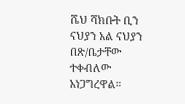ሼህ ሻክቡት ቢን ናህያን አል ናህያን በጽ/ቤታቸው ተቀብለው አነጋግረዋል።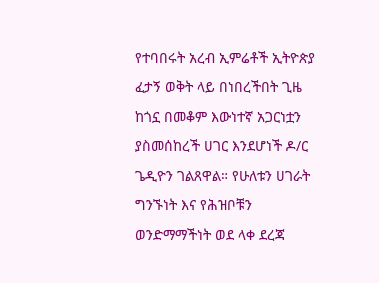የተባበሩት አረብ ኢምሬቶች ኢትዮጵያ ፈታኝ ወቅት ላይ በነበረችበት ጊዜ ከጎኗ በመቆም እውነተኛ አጋርነቷን ያስመሰከረች ሀገር እንደሆነች ዶ/ር ጌዲዮን ገልጸዋል። የሁለቱን ሀገራት ግንኙነት እና የሕዝቦቹን ወንድማማችነት ወደ ላቀ ደረጃ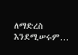ለማድረስ እንደሚሠሩም…